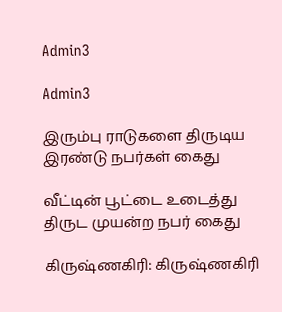Admin3

Admin3

இரும்பு ராடுகளை திருடிய இரண்டு நபர்கள் கைது

வீட்டின் பூட்டை உடைத்து திருட முயன்ற நபர் கைது

கிருஷ்ணகிரி: கிருஷ்ணகிரி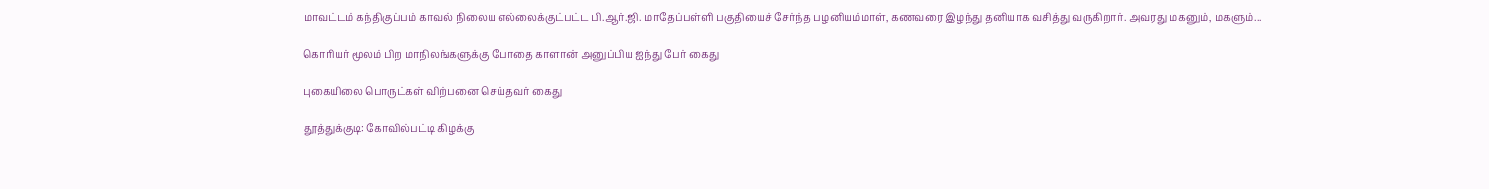மாவட்டம் கந்திகுப்பம் காவல் நிலைய எல்லைக்குட்பட்ட பி.ஆர்.ஜி. மாதேப்பள்ளி பகுதியைச் சேர்ந்த பழனியம்மாள், கணவரை இழந்து தனியாக வசித்து வருகிறார். அவரது மகனும், மகளும்...

கொரியர் மூலம் பிற மாநிலங்களுக்கு போதை காளான் அனுப்பிய ஐந்து பேர் கைது

புகையிலை பொருட்கள் விற்பனை செய்தவர் கைது

தூத்துக்குடி: கோவில்பட்டி கிழக்கு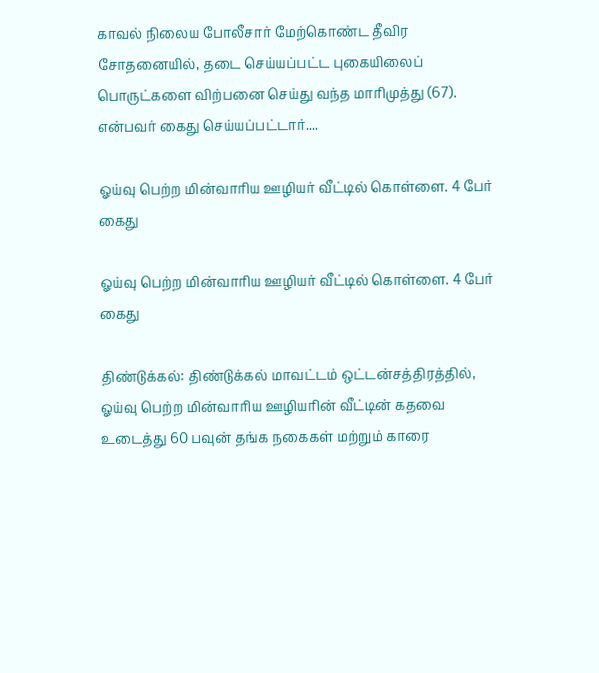காவல் நிலைய போலீசார் மேற்கொண்ட தீவிர சோதனையில், தடை செய்யப்பட்ட புகையிலைப் பொருட்களை விற்பனை செய்து வந்த மாரிமுத்து (67). என்பவர் கைது செய்யப்பட்டார்....

ஓய்வு பெற்ற மின்வாரிய ஊழியர் வீட்டில் கொள்ளை. 4 பேர் கைது

ஓய்வு பெற்ற மின்வாரிய ஊழியர் வீட்டில் கொள்ளை. 4 பேர் கைது

திண்டுக்கல்: திண்டுக்கல் மாவட்டம் ஒட்டன்சத்திரத்தில், ஓய்வு பெற்ற மின்வாரிய ஊழியரின் வீட்டின் கதவை உடைத்து 60 பவுன் தங்க நகைகள் மற்றும் காரை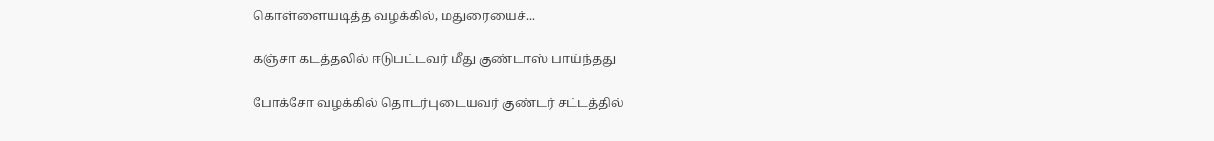கொள்ளையடித்த வழக்கில், மதுரையைச்...

கஞ்சா கடத்தலில் ஈடுபட்டவர் மீது குண்டாஸ் பாய்ந்தது

போக்சோ வழக்கில் தொடர்புடையவர் குண்டர் சட்டத்தில்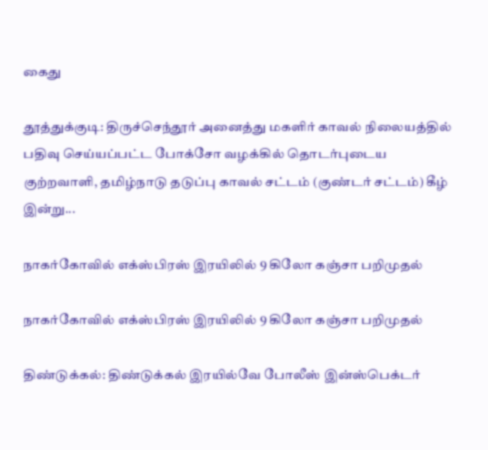கைது

தூத்துக்குடி: திருச்செந்தூர் அனைத்து மகளிர் காவல் நிலையத்தில் பதிவு செய்யப்பட்ட போக்சோ வழக்கில் தொடர்புடைய குற்றவாளி, தமிழ்நாடு தடுப்பு காவல் சட்டம் (குண்டர் சட்டம்) கீழ் இன்று...

நாகர்கோவில் எக்ஸ்பிரஸ் இரயிலில் 9 கிலோ கஞ்சா பறிமுதல்

நாகர்கோவில் எக்ஸ்பிரஸ் இரயிலில் 9 கிலோ கஞ்சா பறிமுதல்

திண்டுக்கல்: திண்டுக்கல் இரயில்வே போலீஸ் இன்ஸ்பெக்டர்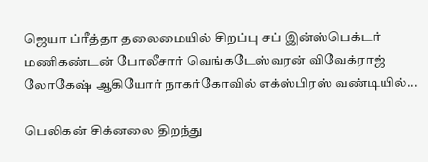ஜெயா ப்ரீத்தா தலைமையில் சிறப்பு சப் இன்ஸ்பெக்டர் மணிகண்டன் போலீசார் வெங்கடேஸ்வரன் விவேக்ராஜ் லோகேஷ் ஆகியோர் நாகர்கோவில் எக்ஸ்பிரஸ் வண்டியில்...

பெலிகன் சிக்னலை திறந்து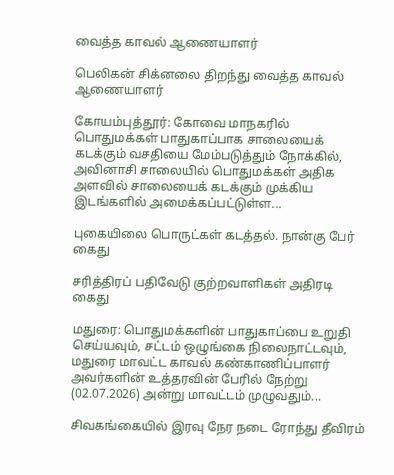வைத்த காவல் ஆணையாளர்

பெலிகன் சிக்னலை திறந்து வைத்த காவல் ஆணையாளர்

கோயம்புத்தூர்: கோவை மாநகரில் பொதுமக்கள் பாதுகாப்பாக சாலையைக் கடக்கும் வசதியை மேம்படுத்தும் நோக்கில், அவினாசி சாலையில் பொதுமக்கள் அதிக அளவில் சாலையைக் கடக்கும் முக்கிய இடங்களில் அமைக்கப்பட்டுள்ள...

புகையிலை பொருட்கள் கடத்தல். நான்கு பேர் கைது

சரித்திரப் பதிவேடு குற்றவாளிகள் அதிரடி கைது

மதுரை: பொதுமக்களின் பாதுகாப்பை உறுதி செய்யவும், சட்டம் ஒழுங்கை நிலைநாட்டவும், மதுரை மாவட்ட காவல் கண்காணிப்பாளர் அவர்களின் உத்தரவின் பேரில் நேற்று (02.07.2026) அன்று மாவட்டம் முழுவதும்...

சிவகங்கையில் இரவு நேர நடை ரோந்து தீவிரம்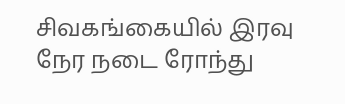சிவகங்கையில் இரவு நேர நடை ரோந்து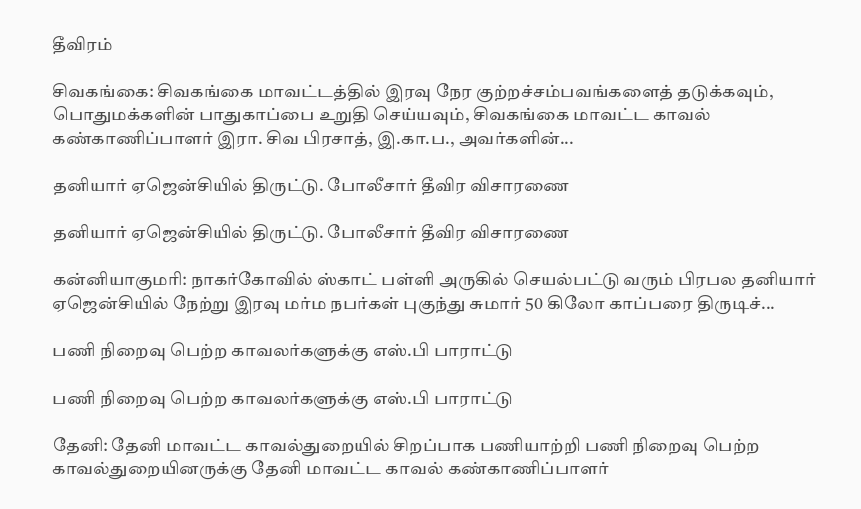தீவிரம்

சிவகங்கை: சிவகங்கை மாவட்டத்தில் இரவு நேர குற்றச்சம்பவங்களைத் தடுக்கவும், பொதுமக்களின் பாதுகாப்பை உறுதி செய்யவும், சிவகங்கை மாவட்ட காவல் கண்காணிப்பாளர் இரா. சிவ பிரசாத், இ.கா.ப., அவர்களின்...

தனியார் ஏஜென்சியில் திருட்டு. போலீசார் தீவிர விசாரணை

தனியார் ஏஜென்சியில் திருட்டு. போலீசார் தீவிர விசாரணை

கன்னியாகுமரி: நாகர்கோவில் ஸ்காட் பள்ளி அருகில் செயல்பட்டு வரும் பிரபல தனியார் ஏஜென்சியில் நேற்று இரவு மர்ம நபர்கள் புகுந்து சுமார் 50 கிலோ காப்பரை திருடிச்...

பணி நிறைவு பெற்ற காவலர்களுக்கு எஸ்.பி பாராட்டு

பணி நிறைவு பெற்ற காவலர்களுக்கு எஸ்.பி பாராட்டு

தேனி: தேனி மாவட்ட காவல்துறையில் சிறப்பாக பணியாற்றி பணி நிறைவு பெற்ற காவல்துறையினருக்கு தேனி மாவட்ட காவல் கண்காணிப்பாளர்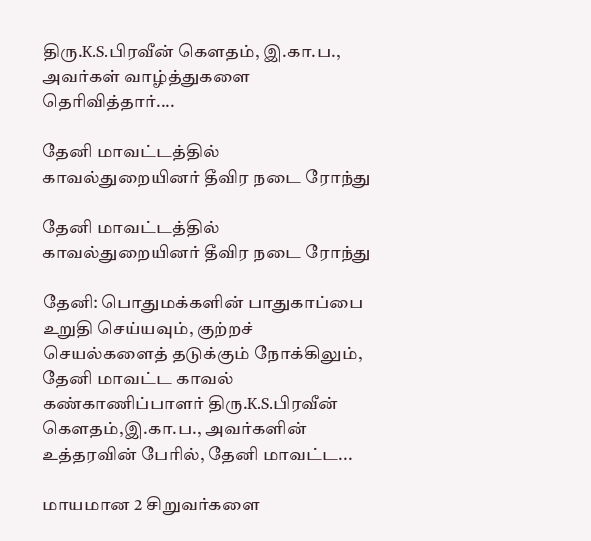திரு.K.S.பிரவீன் கௌதம், இ.கா.ப., அவர்கள் வாழ்த்துகளை தெரிவித்தார்....

தேனி மாவட்டத்தில் காவல்துறையினர் தீவிர நடை ரோந்து

தேனி மாவட்டத்தில் காவல்துறையினர் தீவிர நடை ரோந்து

தேனி: பொதுமக்களின் பாதுகாப்பை உறுதி செய்யவும், குற்றச் செயல்களைத் தடுக்கும் நோக்கிலும், தேனி மாவட்ட காவல் கண்காணிப்பாளர் திரு.K.S.பிரவீன் கௌதம்,இ.கா.ப., அவர்களின் உத்தரவின் பேரில், தேனி மாவட்ட...

மாயமான 2 சிறுவர்களை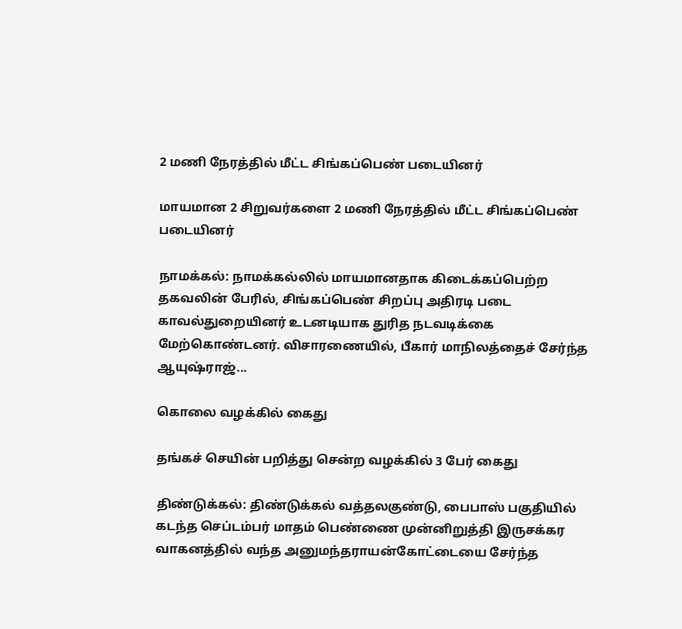2 மணி நேரத்தில் மீட்ட சிங்கப்பெண் படையினர்

மாயமான 2 சிறுவர்களை 2 மணி நேரத்தில் மீட்ட சிங்கப்பெண் படையினர்

நாமக்கல்: நாமக்கல்லில் மாயமானதாக கிடைக்கப்பெற்ற தகவலின் பேரில், சிங்கப்பெண் சிறப்பு அதிரடி படை காவல்துறையினர் உடனடியாக துரித நடவடிக்கை மேற்கொண்டனர். விசாரணையில், பீகார் மாநிலத்தைச் சேர்ந்த ஆயுஷ்ராஜ்...

கொலை வழக்கில் கைது

தங்கச் செயின் பறித்து சென்ற வழக்கில் 3 பேர் கைது

திண்டுக்கல்: திண்டுக்கல் வத்தலகுண்டு, பைபாஸ் பகுதியில் கடந்த செப்டம்பர் மாதம் பெண்ணை முன்னிறுத்தி இருசக்கர வாகனத்தில் வந்த அனுமந்தராயன்கோட்டையை சேர்ந்த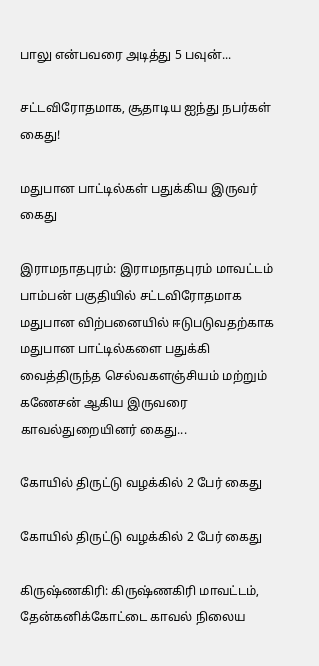பாலு என்பவரை அடித்து 5 பவுன்...

சட்டவிரோதமாக, சூதாடிய ஐந்து நபர்கள் கைது!

மதுபான பாட்டில்கள் பதுக்கிய இருவர் கைது

இராமநாதபுரம்: இராமநாதபுரம் மாவட்டம் பாம்பன் பகுதியில் சட்டவிரோதமாக மதுபான விற்பனையில் ஈடுபடுவதற்காக மதுபான பாட்டில்களை பதுக்கி வைத்திருந்த செல்வகளஞ்சியம் மற்றும் கணேசன் ஆகிய இருவரை காவல்துறையினர் கைது...

கோயில் திருட்டு வழக்கில் 2 பேர் கைது

கோயில் திருட்டு வழக்கில் 2 பேர் கைது

கிருஷ்ணகிரி: கிருஷ்ணகிரி மாவட்டம், தேன்கனிக்கோட்டை காவல் நிலைய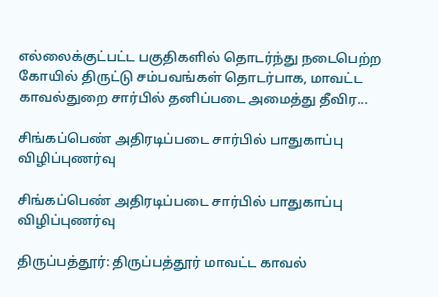எல்லைக்குட்பட்ட பகுதிகளில் தொடர்ந்து நடைபெற்ற கோயில் திருட்டு சம்பவங்கள் தொடர்பாக, மாவட்ட காவல்துறை சார்பில் தனிப்படை அமைத்து தீவிர...

சிங்கப்பெண் அதிரடிப்படை சார்பில் பாதுகாப்பு விழிப்புணர்வு

சிங்கப்பெண் அதிரடிப்படை சார்பில் பாதுகாப்பு விழிப்புணர்வு

திருப்பத்தூர்: திருப்பத்தூர் மாவட்ட காவல்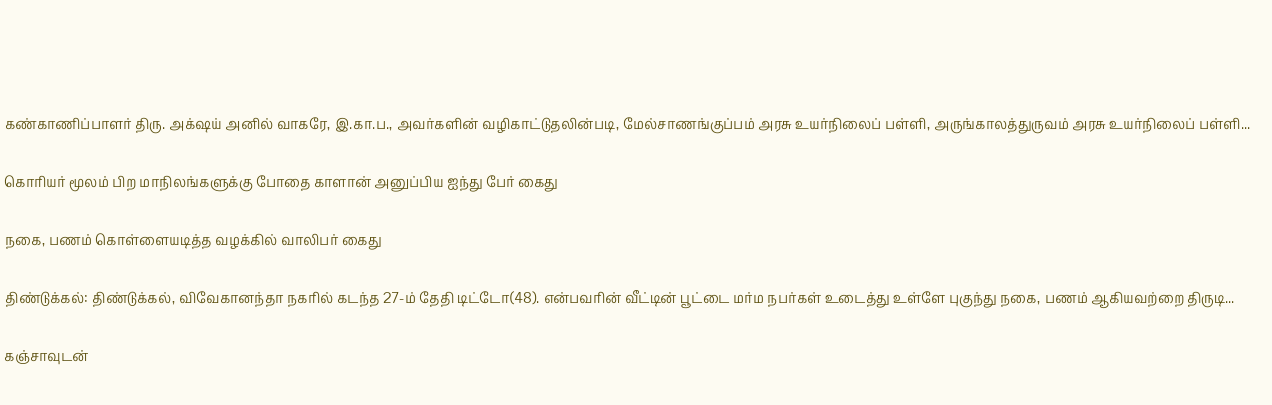கண்காணிப்பாளர் திரு. அக்‌ஷய் அனில் வாகரே, இ.கா.ப., அவர்களின் வழிகாட்டுதலின்படி, மேல்சாணங்குப்பம் அரசு உயர்நிலைப் பள்ளி, அருங்காலத்துருவம் அரசு உயர்நிலைப் பள்ளி...

கொரியர் மூலம் பிற மாநிலங்களுக்கு போதை காளான் அனுப்பிய ஐந்து பேர் கைது

நகை, பணம் கொள்ளையடித்த வழக்கில் வாலிபர் கைது

திண்டுக்கல்: திண்டுக்கல், விவேகானந்தா நகரில் கடந்த 27-ம் தேதி டிட்டோ(48). என்பவரின் வீட்டின் பூட்டை மர்ம நபர்கள் உடைத்து உள்ளே புகுந்து நகை, பணம் ஆகியவற்றை திருடி...

கஞ்சாவுடன்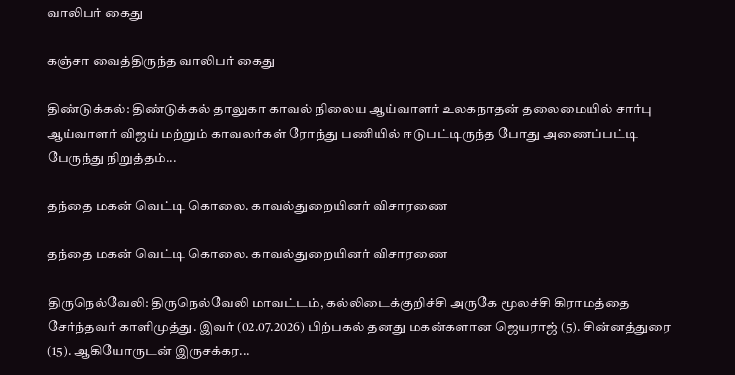வாலிபர் கைது

கஞ்சா வைத்திருந்த வாலிபர் கைது

திண்டுக்கல்: திண்டுக்கல் தாலுகா காவல் நிலைய ஆய்வாளர் உலகநாதன் தலைமையில் சார்பு ஆய்வாளர் விஜய் மற்றும் காவலர்கள் ரோந்து பணியில் ஈடுபட்டிருந்த போது அணைப்பட்டி பேருந்து நிறுத்தம்...

தந்தை மகன் வெட்டி கொலை. காவல்துறையினர் விசாரணை

தந்தை மகன் வெட்டி கொலை. காவல்துறையினர் விசாரணை

திருநெல்வேலி: திருநெல்வேலி மாவட்டம், கல்லிடைக்குறிச்சி அருகே மூலச்சி கிராமத்தை சேர்ந்தவர் காளிமுத்து. இவர் (02.07.2026) பிற்பகல் தனது மகன்களான ஜெயராஜ் (5). சின்னத்துரை (15). ஆகியோருடன் இருசக்கர...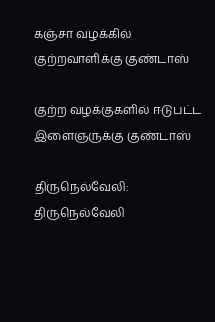கஞ்சா வழக்கில் குற்றவாளிக்கு குண்டாஸ்

குற்ற வழக்குகளில் ஈடுபட்ட இளைஞருக்கு குண்டாஸ்

திருநெல்வேலி: திருநெல்வேலி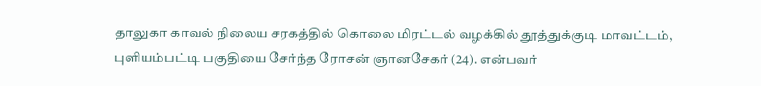தாலுகா காவல் நிலைய சரகத்தில் கொலை மிரட்டல் வழக்கில் தூத்துக்குடி மாவட்டம், புளியம்பட்டி பகுதியை சேர்ந்த ரோசன் ஞானசேகர் (24). என்பவர்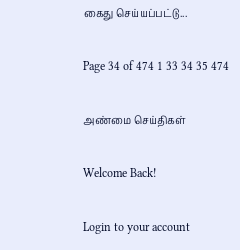கைது செய்யப்பட்டு...

Page 34 of 474 1 33 34 35 474

அண்மை செய்திகள்

Welcome Back!

Login to your account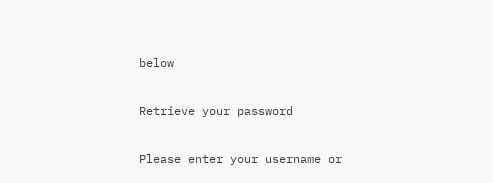below

Retrieve your password

Please enter your username or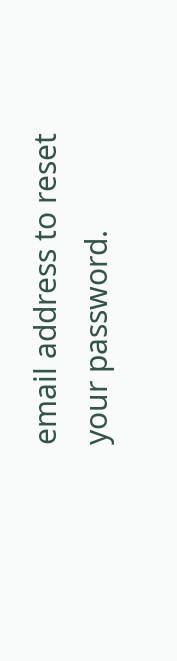email address to reset your password.